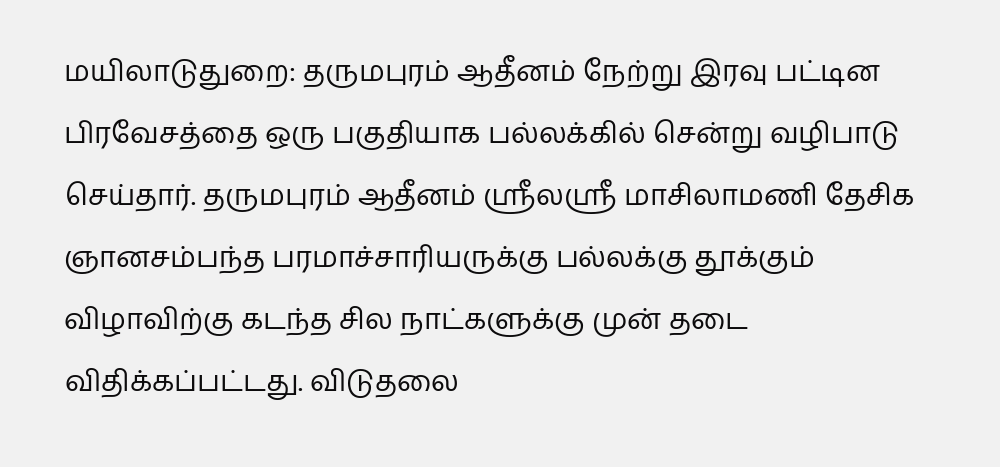மயிலாடுதுறை: தருமபுரம் ஆதீனம் நேற்று இரவு பட்டின பிரவேசத்தை ஒரு பகுதியாக பல்லக்கில் சென்று வழிபாடு செய்தார். தருமபுரம் ஆதீனம் ஸ்ரீலஸ்ரீ மாசிலாமணி தேசிக ஞானசம்பந்த பரமாச்சாரியருக்கு பல்லக்கு தூக்கும் விழாவிற்கு கடந்த சில நாட்களுக்கு முன் தடை விதிக்கப்பட்டது. விடுதலை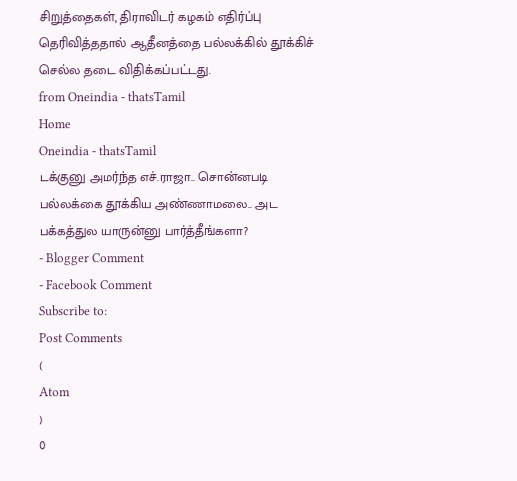சிறுத்தைகள், திராவிடர் கழகம் எதிர்ப்பு தெரிவித்ததால் ஆதீனத்தை பல்லக்கில் தூக்கிச் செல்ல தடை விதிக்கப்பட்டது.
from Oneindia - thatsTamil
Home
Oneindia - thatsTamil
டக்குனு அமர்ந்த எச்.ராஜா.. சொன்னபடி பல்லக்கை தூக்கிய அண்ணாமலை.. அட பக்கத்துல யாருன்னு பார்த்தீங்களா?
- Blogger Comment
- Facebook Comment
Subscribe to:
Post Comments
(
Atom
)
0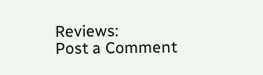Reviews:
Post a Comment